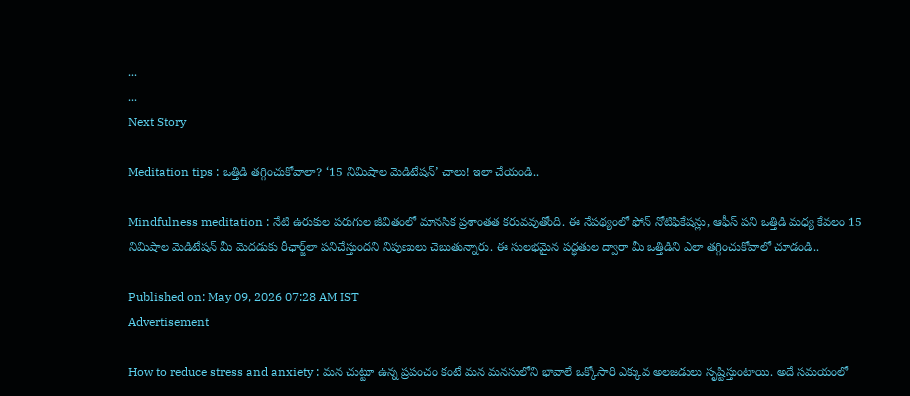...
...
Next Story

Meditation tips : ఒత్తిడి తగ్గించుకోవాలా? ‘15 నిమిషాల మెడిటేషన్’ చాలు! ఇలా చేయండి..

Mindfulness meditation : నేటి ఉరుకుల పరుగుల జీవితంలో మానసిక ప్రశాంతత కరువవుతోంది. ఈ నేపథ్యంలో ఫోన్ నోటిఫికేషన్లు, ఆఫీస్ పని ఒత్తిడి మధ్య కేవలం 15 నిమిషాల మెడిటేషన్ మీ మెదడుకు రీఛార్జ్‌లా పనిచేస్తుందని నిపుణులు చెబుతున్నారు. ఈ సులభమైన పద్ధతుల ద్వారా మీ ఒత్తిడిని ఎలా తగ్గించుకోవాలో చూడండి..

Published on: May 09, 2026 07:28 AM IST
Advertisement

How to reduce stress and anxiety : మన చుట్టూ ఉన్న ప్రపంచం కంటే మన మనసులోని భావాలే ఒక్కోసారి ఎక్కువ అలజడులు సృష్టిస్తుంటాయి. అదే సమయంలో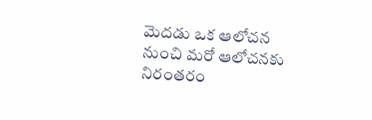మెదడు ఒక ఆలోచన నుంచి మరో ఆలోచనకు నిరంతరం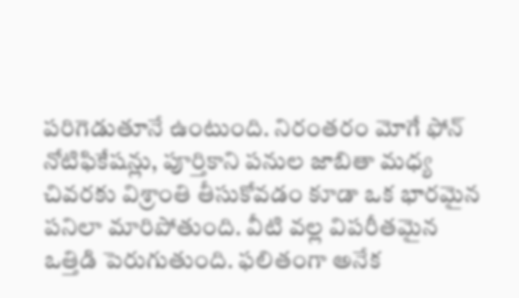పరిగెడుతూనే ఉంటుంది. నిరంతరం మోగే ఫోన్ నోటిఫికేషన్లు, పూర్తికాని పనుల జాబితా మధ్య చివరకు విశ్రాంతి తీసుకోవడం కూడా ఒక భారమైన పనిలా మారిపోతుంది. వీటి వల్ల విపరీతమైన ఒత్తిడి పెరుగుతుంది. ఫలితంగా అనేక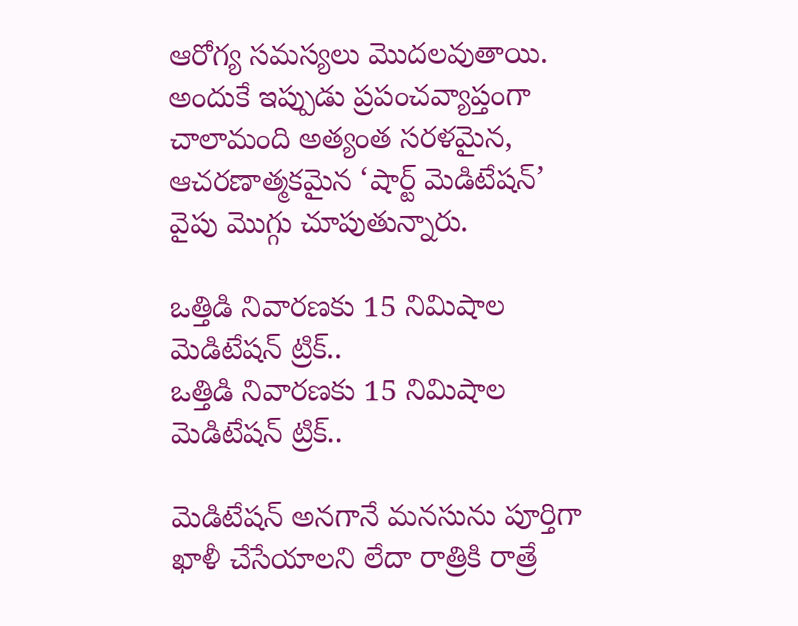ఆరోగ్య సమస్యలు మొదలవుతాయి. అందుకే ఇప్పుడు ప్రపంచవ్యాప్తంగా చాలామంది అత్యంత సరళమైన, ఆచరణాత్మకమైన ‘షార్ట్ మెడిటేషన్’ వైపు మొగ్గు చూపుతున్నారు.

ఒత్తిడి నివారణకు 15 నిమిషాల మెడిటేషన్ ట్రిక్..
ఒత్తిడి నివారణకు 15 నిమిషాల మెడిటేషన్ ట్రిక్..

మెడిటేషన్ అనగానే మనసును పూర్తిగా ఖాళీ చేసేయాలని లేదా రాత్రికి రాత్రే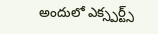అందులో ఎక్స్పర్ట్స్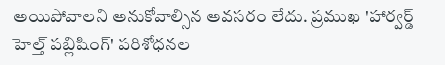అయిపోవాలని అనుకోవాల్సిన అవసరం లేదు. ప్రముఖ 'హార్వర్డ్ హెల్త్ పబ్లిషింగ్' పరిశోధనల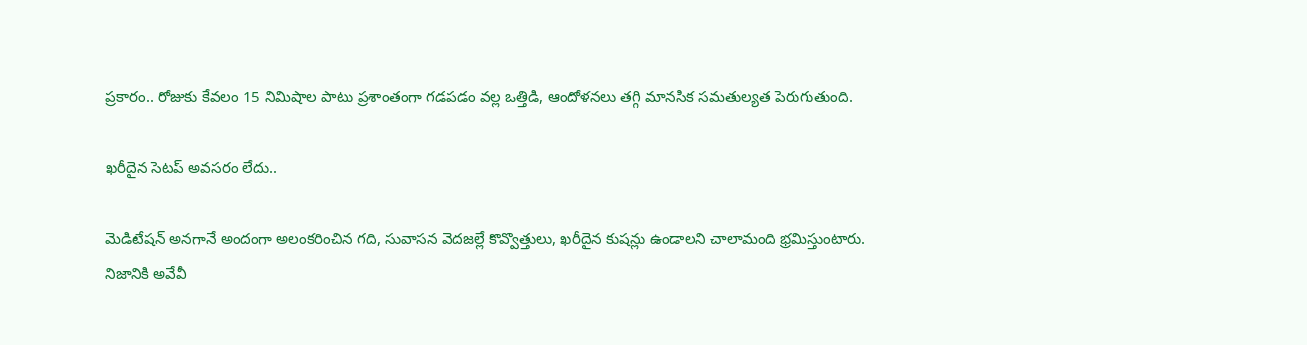ప్రకారం.. రోజుకు కేవలం 15 నిమిషాల పాటు ప్రశాంతంగా గడపడం వల్ల ఒత్తిడి, ఆందోళనలు తగ్గి మానసిక సమతుల్యత పెరుగుతుంది.

ఖరీదైన సెటప్ అవసరం లేదు..

మెడిటేషన్ అనగానే అందంగా అలంకరించిన గది, సువాసన వెదజల్లే కొవ్వొత్తులు, ఖరీదైన కుషన్లు ఉండాలని చాలామంది భ్రమిస్తుంటారు. నిజానికి అవేవీ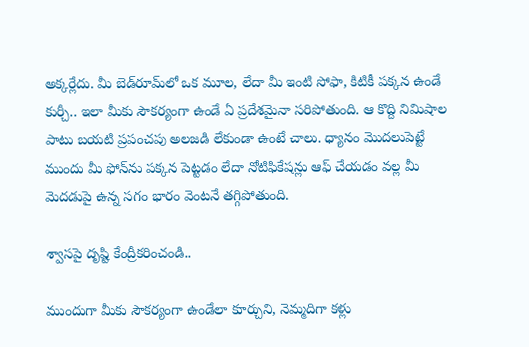అక్కర్లేదు. మీ బెడ్‌రూమ్‌లో ఒక మూల, లేదా మీ ఇంటి సోఫా, కిటికీ పక్కన ఉండే కుర్చీ.. ఇలా మీకు సౌకర్యంగా ఉండే ఏ ప్రదేశమైనా సరిపోతుంది. ఆ కొద్ది నిమిషాల పాటు బయటి ప్రపంచపు అలజడి లేకుండా ఉంటే చాలు. ధ్యానం మొదలుపెట్టే ముందు మీ ఫోన్‌ను పక్కన పెట్టడం లేదా నోటిఫికేషన్లు ఆఫ్ చేయడం వల్ల మీ మెదడుపై ఉన్న సగం భారం వెంటనే తగ్గిపోతుంది.

శ్వాసపై దృష్టి కేంద్రీకరించండి..

ముందుగా మీకు సౌకర్యంగా ఉండేలా కూర్చుని, నెమ్మదిగా కళ్లు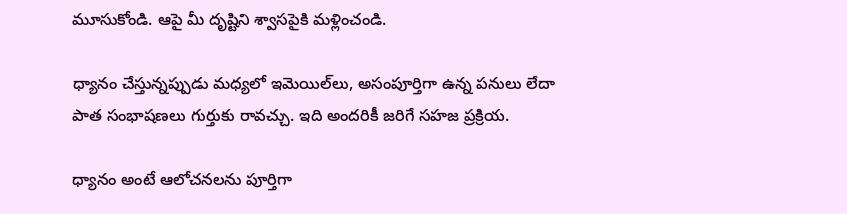మూసుకోండి. ఆపై మీ దృష్టిని శ్వాసపైకి మళ్లించండి.

ధ్యానం చేస్తున్నప్పుడు మధ్యలో ఇమెయిల్‌లు, అసంపూర్తిగా ఉన్న పనులు లేదా పాత సంభాషణలు గుర్తుకు రావచ్చు. ఇది అందరికీ జరిగే సహజ ప్రక్రియ.

ధ్యానం అంటే ఆలోచనలను పూర్తిగా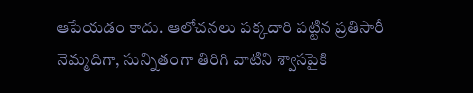ఆపేయడం కాదు. ఆలోచనలు పక్కదారి పట్టిన ప్రతిసారీ నెమ్మదిగా, సున్నితంగా తిరిగి వాటిని శ్వాసపైకి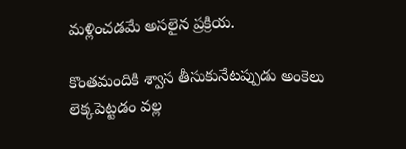మళ్లించడమే అసలైన ప్రక్రియ.

కొంతమందికి శ్వాస తీసుకునేటప్పుడు అంకెలు లెక్కపెట్టడం వల్ల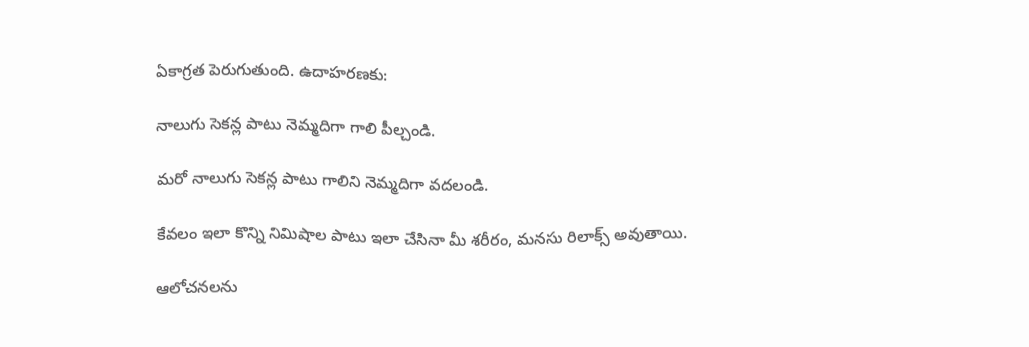ఏకాగ్రత పెరుగుతుంది. ఉదాహరణకు:

నాలుగు సెకన్ల పాటు నెమ్మదిగా గాలి పీల్చండి.

మరో నాలుగు సెకన్ల పాటు గాలిని నెమ్మదిగా వదలండి.

కేవలం ఇలా కొన్ని నిమిషాల పాటు ఇలా చేసినా మీ శరీరం, మనసు రిలాక్స్ అవుతాయి.

ఆలోచనలను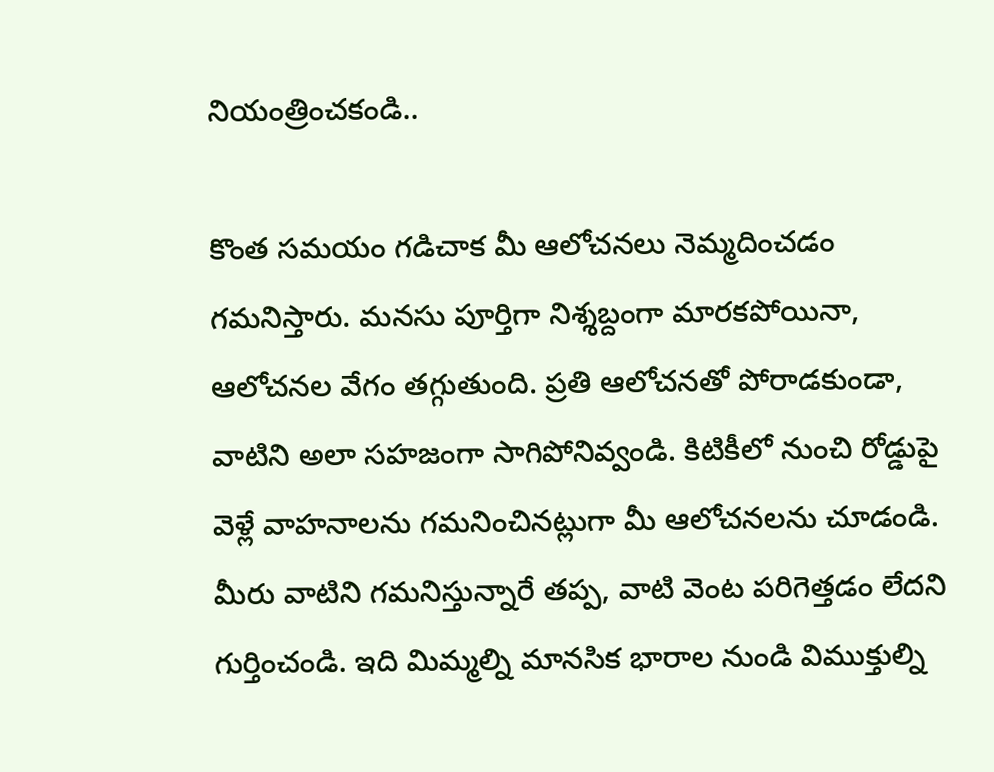నియంత్రించకండి..

కొంత సమయం గడిచాక మీ ఆలోచనలు నెమ్మదించడం గమనిస్తారు. మనసు పూర్తిగా నిశ్శబ్దంగా మారకపోయినా, ఆలోచనల వేగం తగ్గుతుంది. ప్రతి ఆలోచనతో పోరాడకుండా, వాటిని అలా సహజంగా సాగిపోనివ్వండి. కిటికీలో నుంచి రోడ్డుపై వెళ్లే వాహనాలను గమనించినట్లుగా మీ ఆలోచనలను చూడండి. మీరు వాటిని గమనిస్తున్నారే తప్ప, వాటి వెంట పరిగెత్తడం లేదని గుర్తించండి. ఇది మిమ్మల్ని మానసిక భారాల నుండి విముక్తుల్ని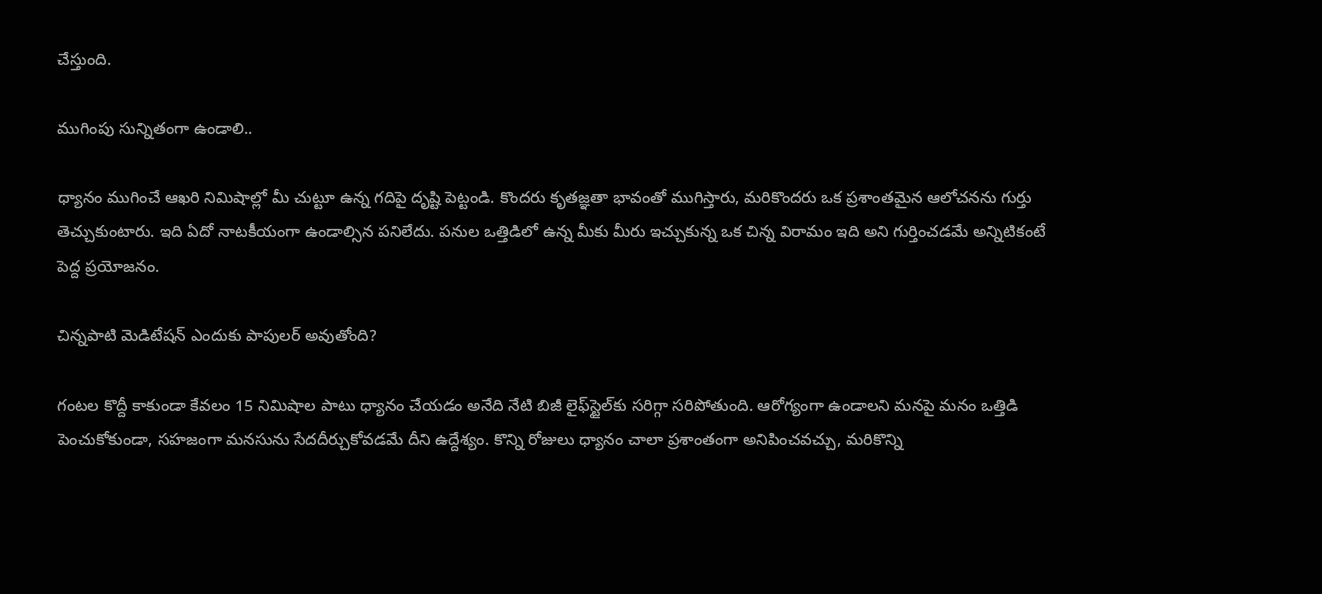చేస్తుంది.

ముగింపు సున్నితంగా ఉండాలి..

ధ్యానం ముగించే ఆఖరి నిమిషాల్లో మీ చుట్టూ ఉన్న గదిపై దృష్టి పెట్టండి. కొందరు కృతజ్ఞతా భావంతో ముగిస్తారు, మరికొందరు ఒక ప్రశాంతమైన ఆలోచనను గుర్తు తెచ్చుకుంటారు. ఇది ఏదో నాటకీయంగా ఉండాల్సిన పనిలేదు. పనుల ఒత్తిడిలో ఉన్న మీకు మీరు ఇచ్చుకున్న ఒక చిన్న విరామం ఇది అని గుర్తించడమే అన్నిటికంటే పెద్ద ప్రయోజనం.

చిన్నపాటి మెడిటేషన్ ఎందుకు పాపులర్ అవుతోంది?

గంటల కొద్దీ కాకుండా కేవలం 15 నిమిషాల పాటు ధ్యానం చేయడం అనేది నేటి బిజీ లైఫ్‌స్టైల్‌కు సరిగ్గా సరిపోతుంది. ఆరోగ్యంగా ఉండాలని మనపై మనం ఒత్తిడి పెంచుకోకుండా, సహజంగా మనసును సేదదీర్చుకోవడమే దీని ఉద్దేశ్యం. కొన్ని రోజులు ధ్యానం చాలా ప్రశాంతంగా అనిపించవచ్చు, మరికొన్ని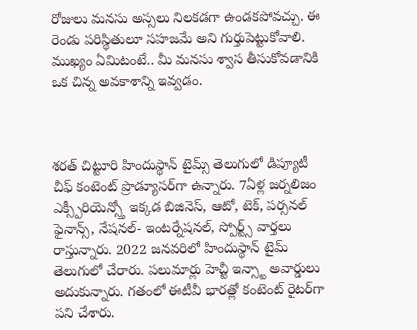రోజులు మనసు అస్సలు నిలకడగా ఉండకపోవచ్చు. ఈ రెండు పరిస్థితులూ సహజమే అని గుర్తుపెట్టుకోవాలి. ముఖ్యం ఏమిటంటే.. మీ మనసు శ్వాస తీసుకోవడానికి ఒక చిన్న అవకాశాన్ని ఇవ్వడం.



శరత్ చిట్టూరి హిందుస్థాన్ టైమ్స్ తెలుగులో డిప్యూటీ చీఫ్ కంటెంట్ ప్రొడ్యూసర్‌గా ఉన్నారు. 7ఏళ్ల జర్నలిజం ఎక్స్పీరియెన్స్తో ఇక్కడ బిజినెస్, ఆటో, టెక్, పర్సనల్ ఫైనాన్స్, నేషనల్- ఇంటర్నేషనల్, స్పోర్ట్స్ వార్తలు రాస్తున్నారు. 2022 జనవరిలో హిందుస్థాన్ టైమ్ తెలుగులో చేరారు. పలుమార్లు హెచ్టీ ఇన్స్టా అవార్డులు అదుకున్నారు. గతంలో ఈటీవీ భారత్లో కంటెంట్ రైటర్‌గా పని చేశారు.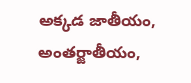అక్కడ జాతీయం, అంతర్జాతీయం,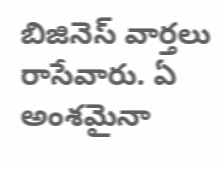బిజినెస్ వార్తలు రాసేవారు. ఏ అంశమైనా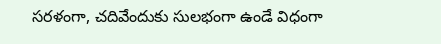సరళంగా, చదివేందుకు సులభంగా ఉండే విధంగా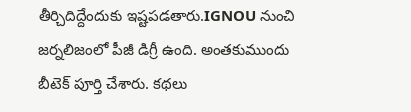తీర్చిదిద్దేందుకు ఇష్టపడతారు.IGNOU నుంచి జర్నలిజంలో పీజీ డిగ్రీ ఉంది. అంతకుముందు బీటెక్ పూర్తి చేశారు. కథలు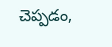చెప్పడం,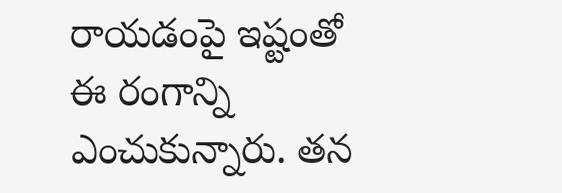రాయడంపై ఇష్టంతో ఈ రంగాన్ని ఎంచుకున్నారు. తన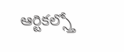ఆర్టికల్స్తో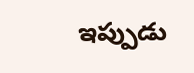ఇప్పుడు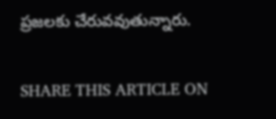ప్రజలకు చేరువవుతున్నారు.

SHARE THIS ARTICLE ON